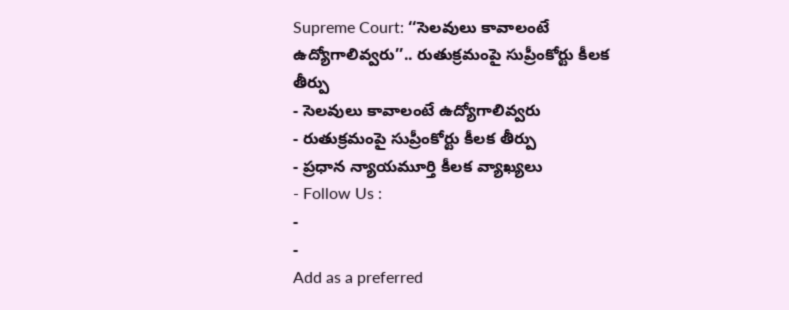Supreme Court: ‘‘సెలవులు కావాలంటే ఉద్యోగాలివ్వరు’’.. రుతుక్రమంపై సుప్రీంకోర్టు కీలక తీర్పు
- సెలవులు కావాలంటే ఉద్యోగాలివ్వరు
- రుతుక్రమంపై సుప్రీంకోర్టు కీలక తీర్పు
- ప్రధాన న్యాయమూర్తి కీలక వ్యాఖ్యలు
- Follow Us :
-
-
Add as a preferred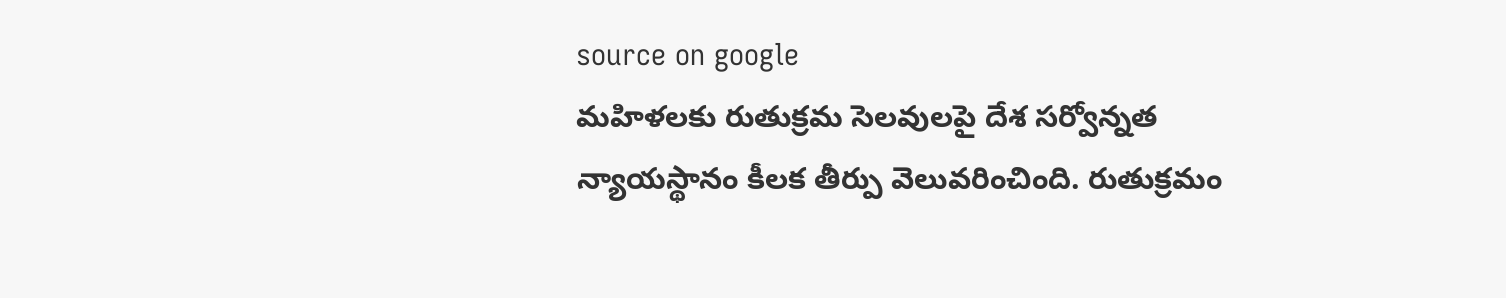source on google
మహిళలకు రుతుక్రమ సెలవులపై దేశ సర్వోన్నత న్యాయస్థానం కీలక తీర్పు వెలువరించింది. రుతుక్రమం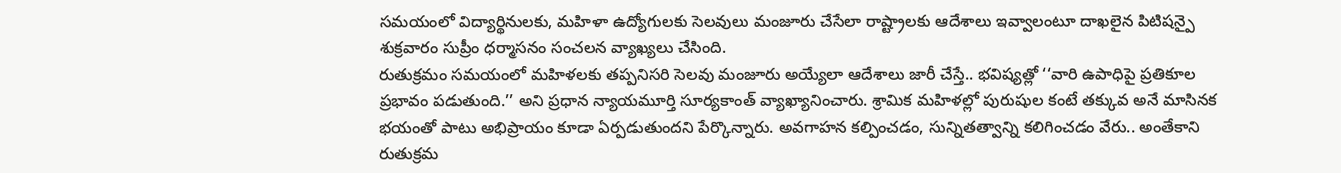సమయంలో విద్యార్థినులకు, మహిళా ఉద్యోగులకు సెలవులు మంజూరు చేసేలా రాష్ట్రాలకు ఆదేశాలు ఇవ్వాలంటూ దాఖలైన పిటిషన్పై శుక్రవారం సుప్రీం ధర్మాసనం సంచలన వ్యాఖ్యలు చేసింది.
రుతుక్రమం సమయంలో మహిళలకు తప్పనిసరి సెలవు మంజూరు అయ్యేలా ఆదేశాలు జారీ చేస్తే.. భవిష్యత్లో ‘‘వారి ఉపాధిపై ప్రతికూల ప్రభావం పడుతుంది.’’ అని ప్రధాన న్యాయమూర్తి సూర్యకాంత్ వ్యాఖ్యానించారు. శ్రామిక మహిళల్లో పురుషుల కంటే తక్కువ అనే మాసినక భయంతో పాటు అభిప్రాయం కూడా ఏర్పడుతుందని పేర్కొన్నారు. అవగాహన కల్పించడం, సున్నితత్వాన్ని కలిగించడం వేరు.. అంతేకాని రుతుక్రమ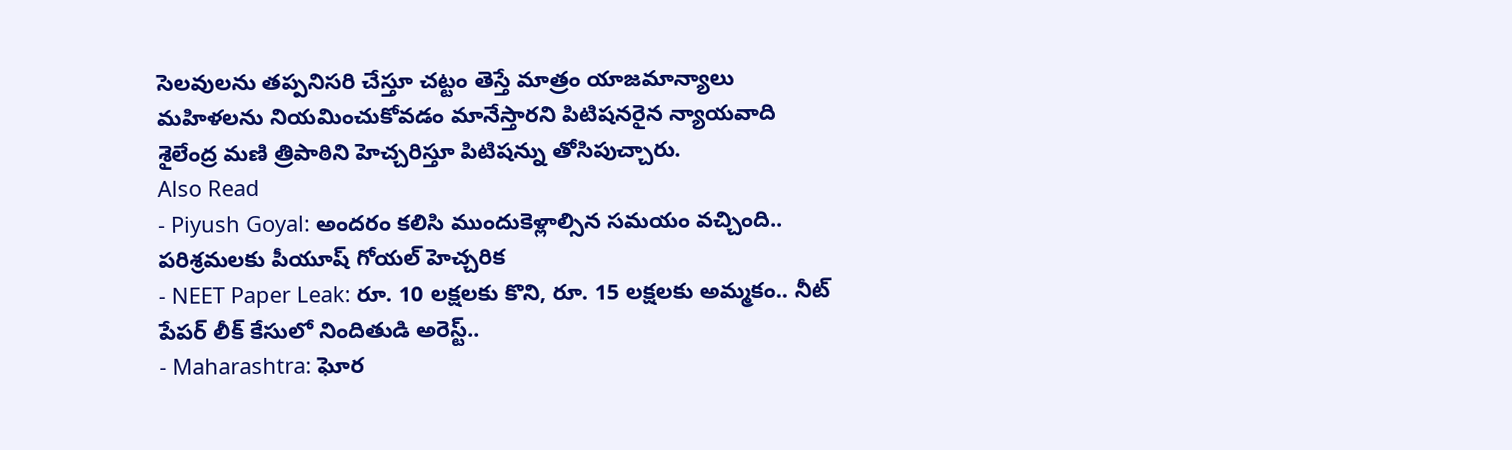సెలవులను తప్పనిసరి చేస్తూ చట్టం తెస్తే మాత్రం యాజమాన్యాలు మహిళలను నియమించుకోవడం మానేస్తారని పిటిషనరైన న్యాయవాది శైలేంద్ర మణి త్రిపాఠిని హెచ్చరిస్తూ పిటిషన్ను తోసిపుచ్చారు.
Also Read
- Piyush Goyal: అందరం కలిసి ముందుకెళ్లాల్సిన సమయం వచ్చింది.. పరిశ్రమలకు పీయూష్ గోయల్ హెచ్చరిక
- NEET Paper Leak: రూ. 10 లక్షలకు కొని, రూ. 15 లక్షలకు అమ్మకం.. నీట్ పేపర్ లీక్ కేసులో నిందితుడి అరెస్ట్..
- Maharashtra: ఘోర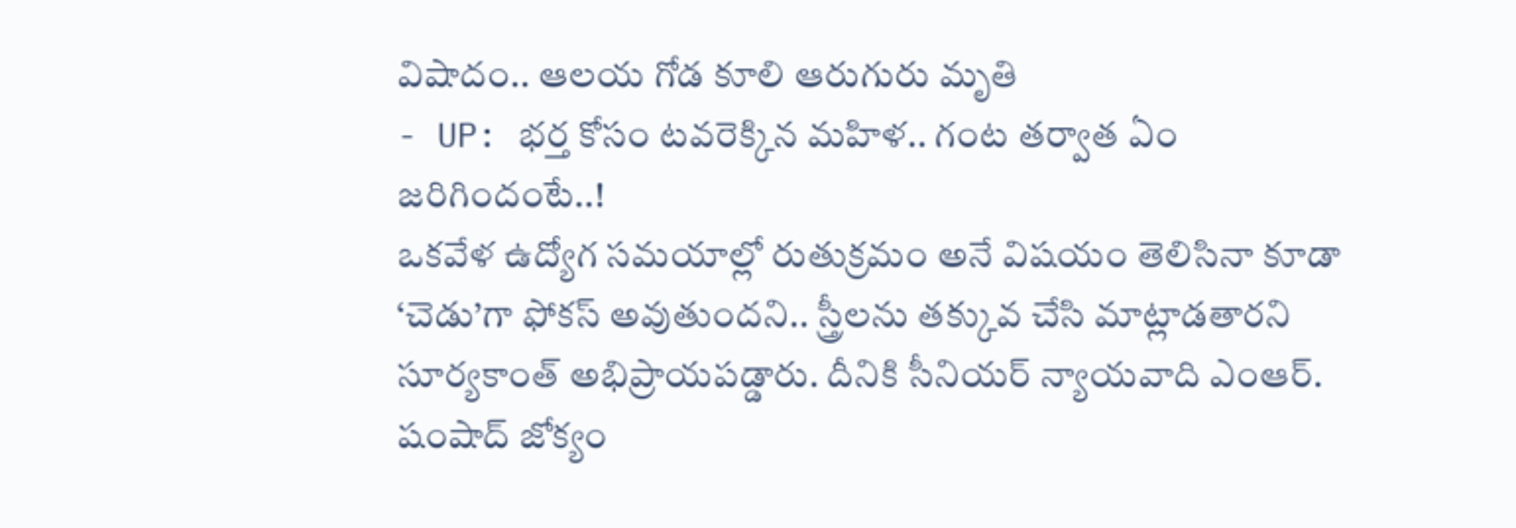విషాదం.. ఆలయ గోడ కూలి ఆరుగురు మృతి
- UP: భర్త కోసం టవరెక్కిన మహిళ.. గంట తర్వాత ఏం జరిగిందంటే..!
ఒకవేళ ఉద్యోగ సమయాల్లో రుతుక్రమం అనే విషయం తెలిసినా కూడా ‘చెడు’గా ఫోకస్ అవుతుందని.. స్త్రీలను తక్కువ చేసి మాట్లాడతారని సూర్యకాంత్ అభిప్రాయపడ్డారు. దీనికి సీనియర్ న్యాయవాది ఎంఆర్. షంషాద్ జోక్యం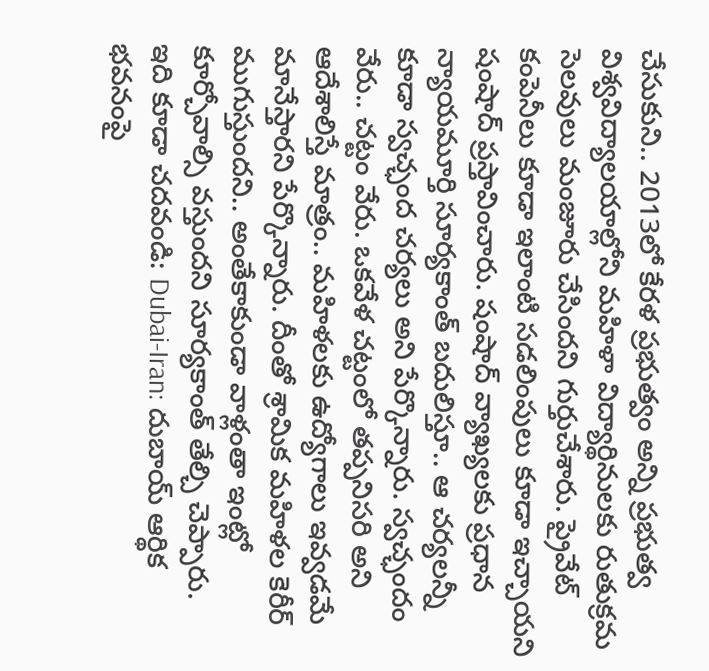చేసుకుని.. 2013లో కేరళ ప్రభుత్వం అన్ని ప్రభుత్వ విశ్వవిద్యాలయాల్లోని మహిళా విద్యార్థినులకు రుతుక్రమ సెలవులు మంజూరు చేసిందని గుర్తుచేశారు. ప్రైవేట్ కంపెనీలు కూడా ఇలాంటి సడలింపులు కూడా ఇచ్చాయని షంషాద్ ప్రస్తావించారు. షంషాద్ వ్యాఖ్యలకు ప్రధాన న్యాయమూర్తి సూర్యకాంత్ బదులిస్తూ.. ఆ చర్యలన్నీ కూడా స్వచ్ఛంద చర్యలు అని పేర్కొన్నారు. స్వచ్ఛందం వేరు.. చట్టం వేరు. ఒకవేళ చట్టంలో తప్పనిసరి అని ఆదేశాలిస్తే మాత్రం.. మహిళలకు ఉద్యోగాలు ఇవ్వడమే మానేస్తారని పేర్కొన్నారు. దీంతో శ్రామిక మహిళల కెరీర్ ముగుస్తుందని.. అంతేకాకుండా వాళ్లంతా ఇంట్లో కూర్చోవాల్సి వస్తుందని సూర్యకాంత్ తేల్చి చెప్పారు.
ఇది కూడా చదవండి: Dubai-Iran: దుబాయ్ ఆర్థిక భవనంపై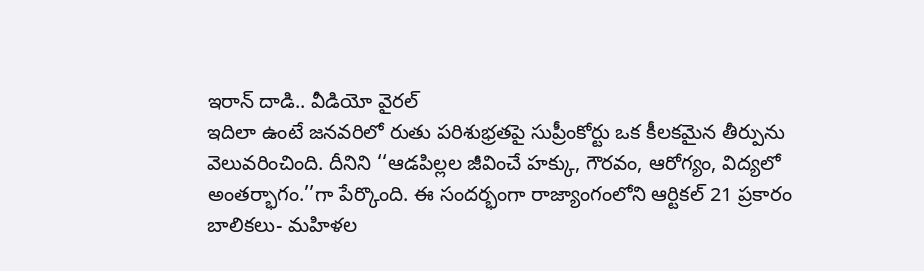ఇరాన్ దాడి.. వీడియో వైరల్
ఇదిలా ఉంటే జనవరిలో రుతు పరిశుభ్రతపై సుప్రీంకోర్టు ఒక కీలకమైన తీర్పును వెలువరించింది. దీనిని ‘‘ఆడపిల్లల జీవించే హక్కు, గౌరవం, ఆరోగ్యం, విద్యలో అంతర్భాగం.’’గా పేర్కొంది. ఈ సందర్భంగా రాజ్యాంగంలోని ఆర్టికల్ 21 ప్రకారం బాలికలు- మహిళల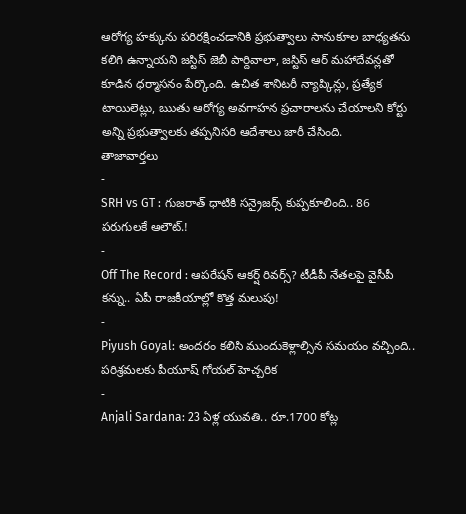ఆరోగ్య హక్కును పరిరక్షించడానికి ప్రభుత్వాలు సానుకూల బాధ్యతను కలిగి ఉన్నాయని జస్టిస్ జెబీ పార్దివాలా, జస్టిస్ ఆర్ మహాదేవన్లతో కూడిన ధర్మాసనం పేర్కొంది. ఉచిత శానిటరీ న్యాప్కిన్లు, ప్రత్యేక టాయిలెట్లు, ఋతు ఆరోగ్య అవగాహన ప్రచారాలను చేయాలని కోర్టు అన్ని ప్రభుత్వాలకు తప్పనిసరి ఆదేశాలు జారీ చేసింది.
తాజావార్తలు
-
SRH vs GT : గుజరాత్ ధాటికి సన్రైజర్స్ కుప్పకూలింది.. 86 పరుగులకే ఆలౌట్.!
-
Off The Record : ఆపరేషన్ ఆకర్ష్ రివర్స్? టీడీపీ నేతలపై వైసీపీ కన్ను.. ఏపీ రాజకీయాల్లో కొత్త మలుపు!
-
Piyush Goyal: అందరం కలిసి ముందుకెళ్లాల్సిన సమయం వచ్చింది.. పరిశ్రమలకు పీయూష్ గోయల్ హెచ్చరిక
-
Anjali Sardana: 23 ఏళ్ల యువతి.. రూ.1700 కోట్ల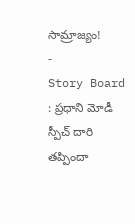సామ్రాజ్యం!
-
Story Board : ప్రధాని మోడీ స్పీచ్ దారి తప్పిందా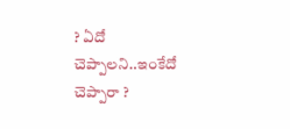? ఏదో చెప్పాలని..ఇంకేదో చెప్పారా ?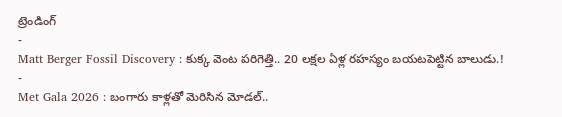ట్రెండింగ్
-
Matt Berger Fossil Discovery : కుక్క వెంట పరిగెత్తి.. 20 లక్షల ఏళ్ల రహస్యం బయటపెట్టిన బాలుడు.!
-
Met Gala 2026 : బంగారు కాళ్లతో మెరిసిన మోడల్..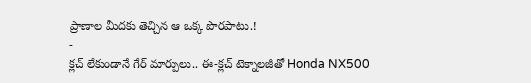ప్రాణాల మీదకు తెచ్చిన ఆ ఒక్క పొరపాటు.!
-
క్లచ్ లేకుండానే గేర్ మార్పులు.. ఈ-క్లచ్ టెక్నాలజీతో Honda NX500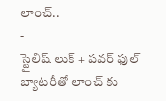లాంచ్..
-
స్టైలిష్ లుక్ + పవర్ ఫుల్ బ్యాటరీతో లాంచ్ కు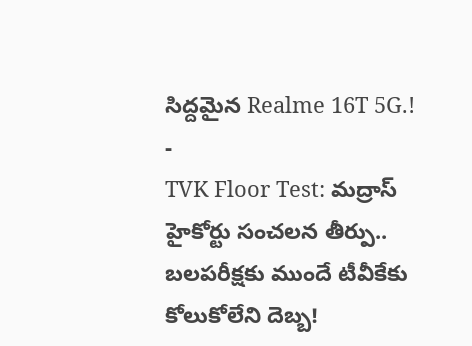సిద్దమైన Realme 16T 5G.!
-
TVK Floor Test: మద్రాస్ హైకోర్టు సంచలన తీర్పు.. బలపరీక్షకు ముందే టీవీకేకు కోలుకోలేని దెబ్బ!